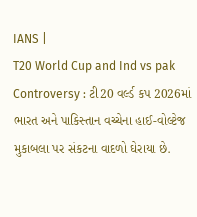IANS |
T20 World Cup and Ind vs pak Controversy : ટી20 વર્લ્ડ કપ 2026માં ભારત અને પાકિસ્તાન વચ્ચેના હાઈ-વોલ્ટેજ મુકાબલા પર સંકટના વાદળો ઘેરાયા છે.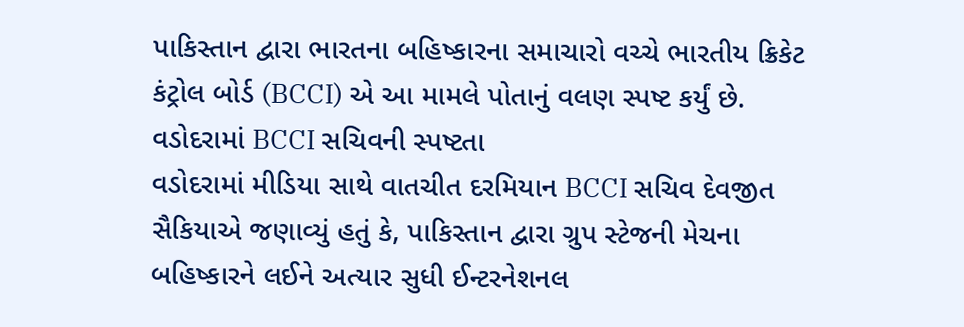પાકિસ્તાન દ્વારા ભારતના બહિષ્કારના સમાચારો વચ્ચે ભારતીય ક્રિકેટ કંટ્રોલ બોર્ડ (BCCI) એ આ મામલે પોતાનું વલણ સ્પષ્ટ કર્યું છે.
વડોદરામાં BCCI સચિવની સ્પષ્ટતા
વડોદરામાં મીડિયા સાથે વાતચીત દરમિયાન BCCI સચિવ દેવજીત સૈકિયાએ જણાવ્યું હતું કે, પાકિસ્તાન દ્વારા ગ્રુપ સ્ટેજની મેચના બહિષ્કારને લઈને અત્યાર સુધી ઈન્ટરનેશનલ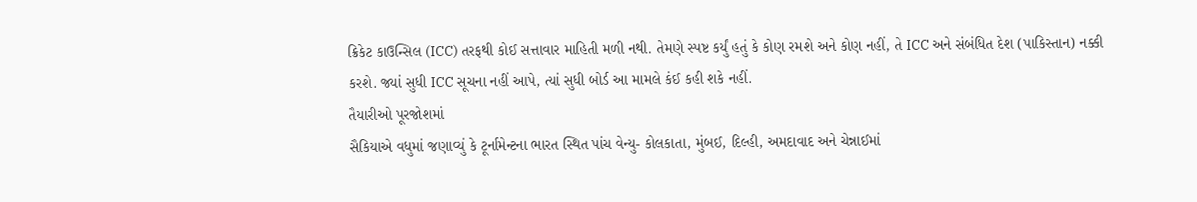ક્રિકેટ કાઉન્સિલ (ICC) તરફથી કોઈ સત્તાવાર માહિતી મળી નથી. તેમણે સ્પષ્ટ કર્યું હતું કે કોણ રમશે અને કોણ નહીં, તે ICC અને સંબંધિત દેશ (પાકિસ્તાન) નક્કી કરશે. જ્યાં સુધી ICC સૂચના નહીં આપે, ત્યાં સુધી બોર્ડ આ મામલે કંઈ કહી શકે નહીં.
તૈયારીઓ પૂરજોશમાં
સૈકિયાએ વધુમાં જણાવ્યું કે ટૂર્નામેન્ટના ભારત સ્થિત પાંચ વેન્યુ- કોલકાતા, મુંબઈ, દિલ્હી, અમદાવાદ અને ચેન્નાઈમાં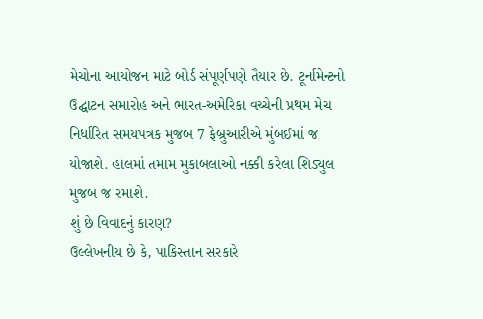મેચોના આયોજન માટે બોર્ડ સંપૂર્ણપણે તૈયાર છે. ટૂર્નામેન્ટનો ઉદ્ઘાટન સમારોહ અને ભારત-અમેરિકા વચ્ચેની પ્રથમ મેચ નિર્ધારિત સમયપત્રક મુજબ 7 ફેબ્રુઆરીએ મુંબઈમાં જ યોજાશે. હાલમાં તમામ મુકાબલાઓ નક્કી કરેલા શિડ્યુલ મુજબ જ રમાશે.
શું છે વિવાદનું કારણ?
ઉલ્લેખનીય છે કે, પાકિસ્તાન સરકારે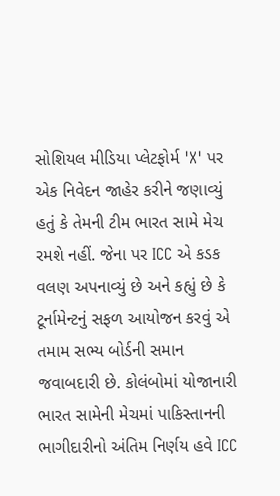સોશિયલ મીડિયા પ્લેટફોર્મ 'X' પર એક નિવેદન જાહેર કરીને જણાવ્યું હતું કે તેમની ટીમ ભારત સામે મેચ રમશે નહીં. જેના પર ICC એ કડક વલણ અપનાવ્યું છે અને કહ્યું છે કે ટૂર્નામેન્ટનું સફળ આયોજન કરવું એ તમામ સભ્ય બોર્ડની સમાન જવાબદારી છે. કોલંબોમાં યોજાનારી ભારત સામેની મેચમાં પાકિસ્તાનની ભાગીદારીનો અંતિમ નિર્ણય હવે ICC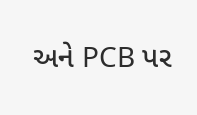અને PCB પર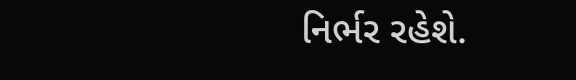નિર્ભર રહેશે.